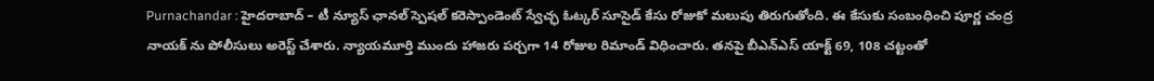Purnachandar : హైదరాబాద్ – టీ న్యూస్ ఛానల్ స్పెషల్ కరెస్పాండెంట్ స్వేచ్ఛ ఓట్కర్ సూసైడ్ కేసు రోజుకో మలుపు తిరుగుతోంది. ఈ కేసుకు సంబంధించి పూర్ణ చంద్ర నాయక్ ను పోలీసులు అరెస్ట్ చేశారు. న్యాయమూర్తి ముందు హాజరు పర్చగా 14 రోజుల రిమాండ్ విధించారు. తనపై బీఎన్ఎస్ యాక్ట్ 69, 108 చట్టంతో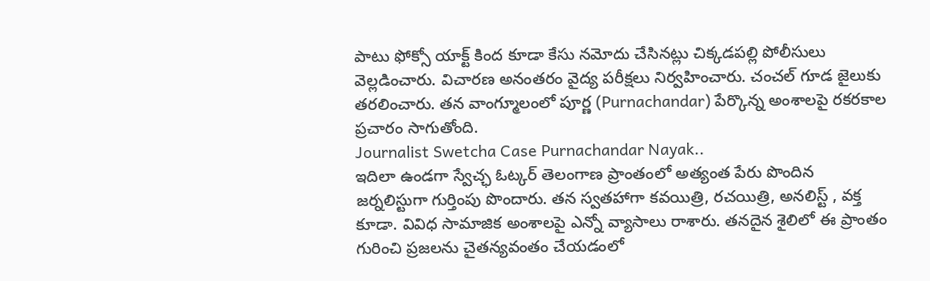పాటు ఫోక్సో యాక్ట్ కింద కూడా కేసు నమోదు చేసినట్లు చిక్కడపల్లి పోలీసులు వెల్లడించారు. విచారణ అనంతరం వైద్య పరీక్షలు నిర్వహించారు. చంచల్ గూడ జైలుకు తరలించారు. తన వాంగ్మూలంలో పూర్ణ (Purnachandar) పేర్కొన్న అంశాలపై రకరకాల ప్రచారం సాగుతోంది.
Journalist Swetcha Case Purnachandar Nayak..
ఇదిలా ఉండగా స్వేచ్ఛ ఓట్కర్ తెలంగాణ ప్రాంతంలో అత్యంత పేరు పొందిన జర్నలిస్టుగా గుర్తింపు పొందారు. తన స్వతహాగా కవయిత్రి, రచయిత్రి, అనలిస్ట్ , వక్త కూడా. వివిధ సామాజిక అంశాలపై ఎన్నో వ్యాసాలు రాశారు. తనదైన శైలిలో ఈ ప్రాంతం గురించి ప్రజలను చైతన్యవంతం చేయడంలో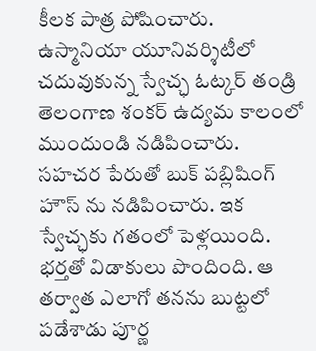కీలక పాత్ర పోషించారు. ఉస్మానియా యూనివర్శిటీలో చదువుకున్న స్వేచ్ఛ ఓట్కర్ తండ్రి తెలంగాణ శంకర్ ఉద్యమ కాలంలో ముందుండి నడిపించారు.
సహచర పేరుతో బుక్ పబ్లిషింగ్ హౌస్ ను నడిపించారు. ఇక స్వేచ్ఛకు గతంలో పెళ్లయింది. భర్తతో విడాకులు పొందింది. ఆ తర్వాత ఎలాగో తనను బుట్టలో పడేశాడు పూర్ణ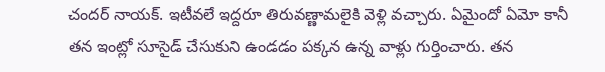చందర్ నాయక్. ఇటీవలే ఇద్దరూ తిరువణ్ణామలైకి వెళ్లి వచ్చారు. ఏమైందో ఏమో కానీ తన ఇంట్లో సూసైడ్ చేసుకుని ఉండడం పక్కన ఉన్న వాళ్లు గుర్తించారు. తన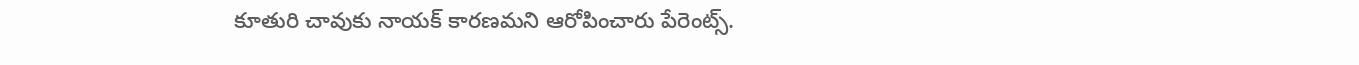కూతురి చావుకు నాయక్ కారణమని ఆరోపించారు పేరెంట్స్.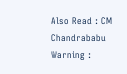Also Read : CM Chandrababu Warning :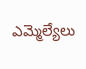ఎమ్మెల్యేలు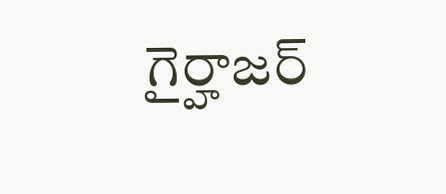గైర్హాజర్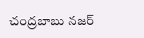చంద్రబాబు నజర్